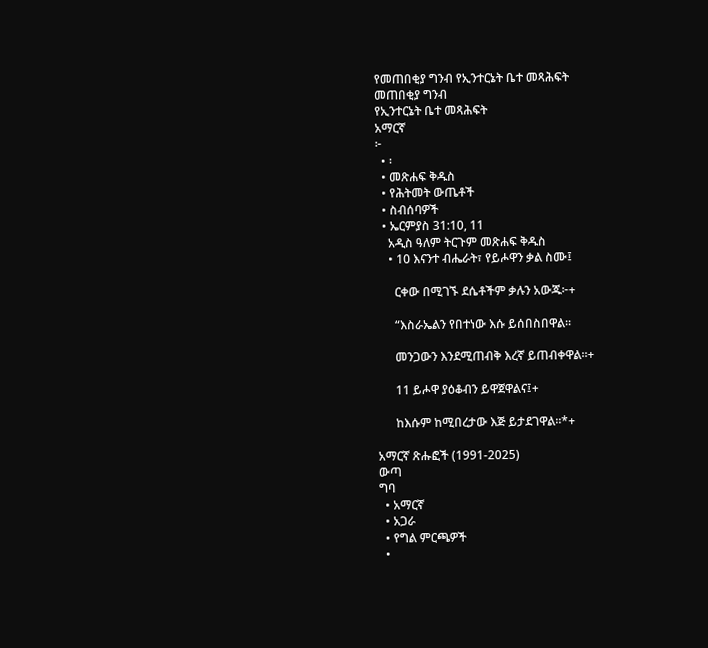የመጠበቂያ ግንብ የኢንተርኔት ቤተ መጻሕፍት
መጠበቂያ ግንብ
የኢንተርኔት ቤተ መጻሕፍት
አማርኛ
፦
  • ፡
  • መጽሐፍ ቅዱስ
  • የሕትመት ውጤቶች
  • ስብሰባዎች
  • ኤርምያስ 31:10, 11
    አዲስ ዓለም ትርጉም መጽሐፍ ቅዱስ
    • 10 እናንተ ብሔራት፣ የይሖዋን ቃል ስሙ፤

      ርቀው በሚገኙ ደሴቶችም ቃሉን አውጁ፦+

      “እስራኤልን የበተነው እሱ ይሰበስበዋል።

      መንጋውን እንደሚጠብቅ እረኛ ይጠብቀዋል።+

      11 ይሖዋ ያዕቆብን ይዋጀዋልና፤+

      ከእሱም ከሚበረታው እጅ ይታደገዋል።*+

አማርኛ ጽሑፎች (1991-2025)
ውጣ
ግባ
  • አማርኛ
  • አጋራ
  • የግል ምርጫዎች
  •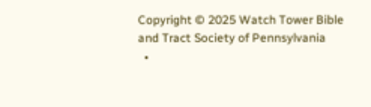Copyright © 2025 Watch Tower Bible and Tract Society of Pennsylvania
  •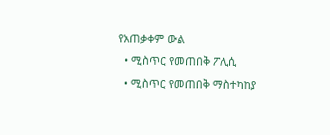የአጠቃቀም ውል
  • ሚስጥር የመጠበቅ ፖሊሲ
  • ሚስጥር የመጠበቅ ማስተካከያ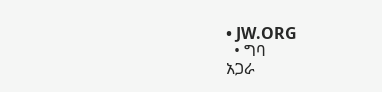• JW.ORG
  • ግባ
አጋራ